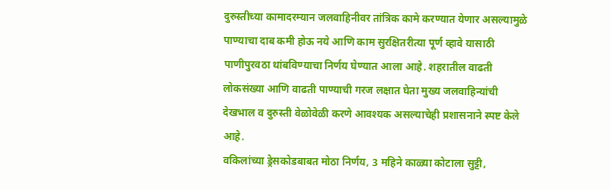दुरुस्तीच्या कामादरम्यान जलवाहिनीवर तांत्रिक कामे करण्यात येणार असल्यामुळे पाण्याचा दाब कमी होऊ नये आणि काम सुरक्षितरीत्या पूर्ण व्हावे यासाठी पाणीपुरवठा थांबविण्याचा निर्णय घेण्यात आला आहे. शहरातील वाढती लोकसंख्या आणि वाढती पाण्याची गरज लक्षात घेता मुख्य जलवाहिन्यांची देखभाल व दुरुस्ती वेळोवेळी करणे आवश्यक असल्याचेही प्रशासनाने स्पष्ट केले आहे.
वकिलांच्या ड्रेसकोडबाबत मोठा निर्णय, 3 महिने काळ्या कोटाला सुट्टी,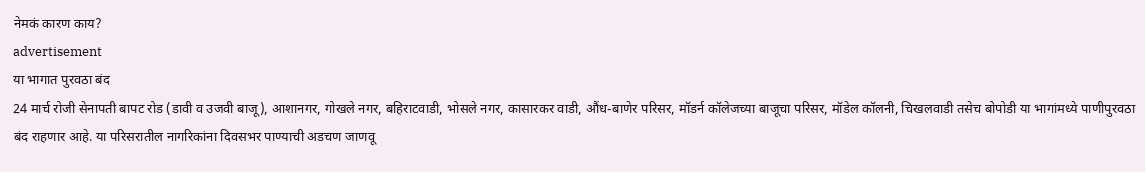नेमकं कारण काय?
advertisement
या भागात पुरवठा बंद
24 मार्च रोजी सेनापती बापट रोड (डावी व उजवी बाजू), आशानगर, गोखले नगर, बहिराटवाडी, भोसले नगर, कासारकर वाडी, औंध-बाणेर परिसर, मॉडर्न कॉलेजच्या बाजूचा परिसर, मॉडेल कॉलनी, चिखलवाडी तसेच बोपोडी या भागांमध्ये पाणीपुरवठा बंद राहणार आहे. या परिसरातील नागरिकांना दिवसभर पाण्याची अडचण जाणवू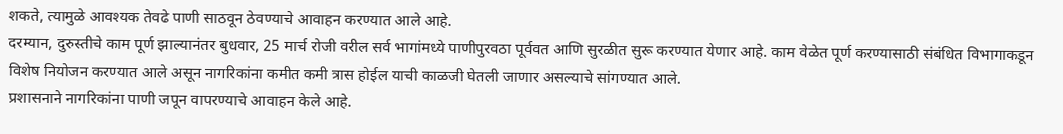शकते, त्यामुळे आवश्यक तेवढे पाणी साठवून ठेवण्याचे आवाहन करण्यात आले आहे.
दरम्यान, दुरुस्तीचे काम पूर्ण झाल्यानंतर बुधवार, 25 मार्च रोजी वरील सर्व भागांमध्ये पाणीपुरवठा पूर्ववत आणि सुरळीत सुरू करण्यात येणार आहे. काम वेळेत पूर्ण करण्यासाठी संबंधित विभागाकडून विशेष नियोजन करण्यात आले असून नागरिकांना कमीत कमी त्रास होईल याची काळजी घेतली जाणार असल्याचे सांगण्यात आले.
प्रशासनाने नागरिकांना पाणी जपून वापरण्याचे आवाहन केले आहे.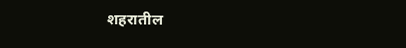शहरातील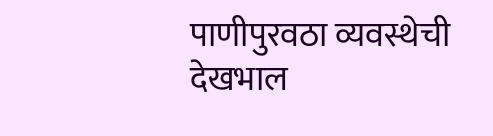पाणीपुरवठा व्यवस्थेची देखभाल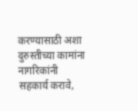करण्यासाठी अशा दुरुस्तीच्या कामांना नागरिकांनी सहकार्य करावे,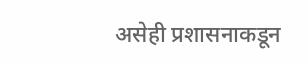असेही प्रशासनाकडून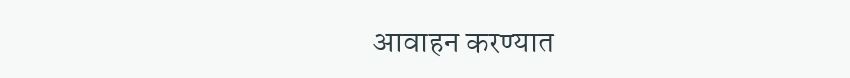आवाहन करण्यात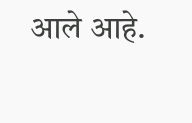आले आहे.